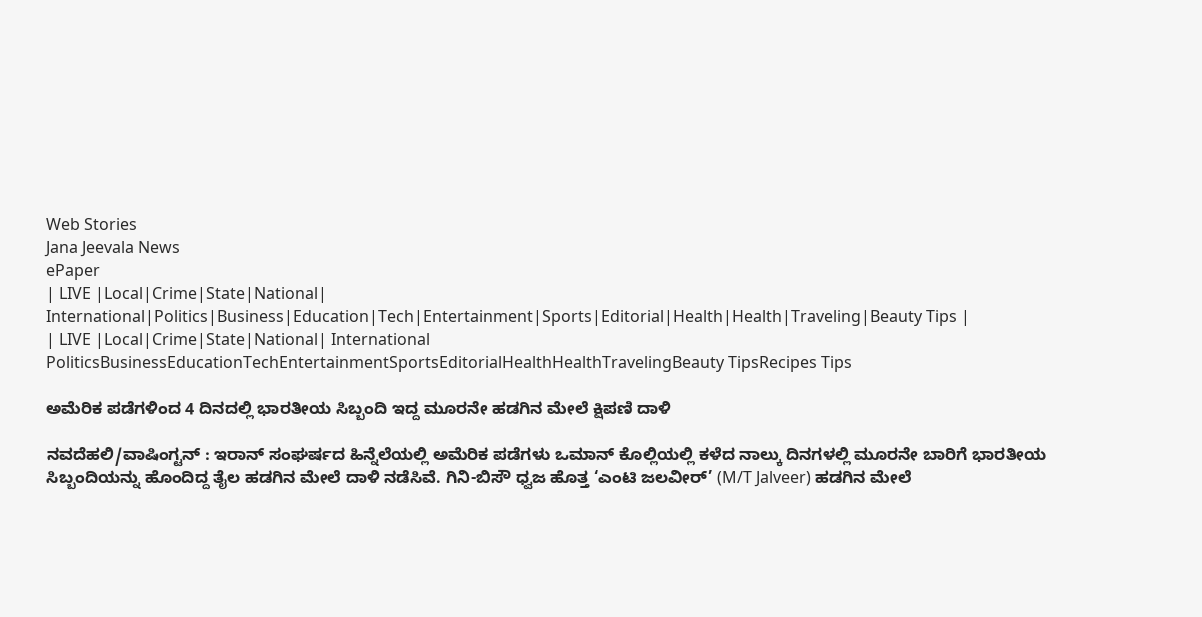Web Stories
Jana Jeevala News
ePaper
| LIVE |Local|Crime|State|National| International|Politics|Business|Education|Tech|Entertainment|Sports|Editorial|Health|Health|Traveling|Beauty Tips |
| LIVE |Local|Crime|State|National| International
PoliticsBusinessEducationTechEntertainmentSportsEditorialHealthHealthTravelingBeauty TipsRecipes Tips

ಅಮೆರಿಕ ಪಡೆಗಳಿಂದ 4 ದಿನದಲ್ಲಿ ಭಾರತೀಯ ಸಿಬ್ಬಂದಿ ಇದ್ದ ಮೂರನೇ ಹಡಗಿನ ಮೇಲೆ ಕ್ಷಿಪಣಿ ದಾಳಿ

ನವದೆಹಲಿ/ವಾಷಿಂಗ್ಟನ್ : ಇರಾನ್ ಸಂಘರ್ಷದ ಹಿನ್ನೆಲೆಯಲ್ಲಿ ಅಮೆರಿಕ ಪಡೆಗಳು ಒಮಾನ್ ಕೊಲ್ಲಿಯಲ್ಲಿ ಕಳೆದ ನಾಲ್ಕು ದಿನಗಳಲ್ಲಿ ಮೂರನೇ ಬಾರಿಗೆ ಭಾರತೀಯ ಸಿಬ್ಬಂದಿಯನ್ನು ಹೊಂದಿದ್ದ ತೈಲ ಹಡಗಿನ ಮೇಲೆ ದಾಳಿ ನಡೆಸಿವೆ. ಗಿನಿ-ಬಿಸೌ ಧ್ವಜ ಹೊತ್ತ ‘ಎಂಟಿ ಜಲವೀರ್’ (M/T Jalveer) ಹಡಗಿನ ಮೇಲೆ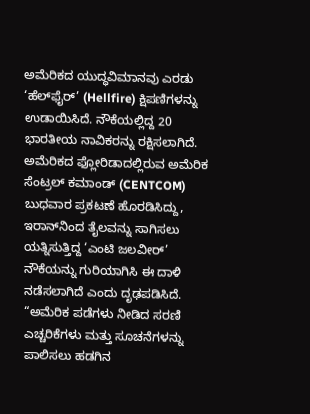ಅಮೆರಿಕದ ಯುದ್ಧವಿಮಾನವು ಎರಡು ‘ಹೆಲ್‌ಫೈರ್’ (Hellfire) ಕ್ಷಿಪಣಿಗಳನ್ನು ಉಡಾಯಿಸಿದೆ. ನೌಕೆಯಲ್ಲಿದ್ದ 20 ಭಾರತೀಯ ನಾವಿಕರನ್ನು ರಕ್ಷಿಸಲಾಗಿದೆ.
ಅಮೆರಿಕದ ಫ್ಲೋರಿಡಾದಲ್ಲಿರುವ ಅಮೆರಿಕ ಸೆಂಟ್ರಲ್ ಕಮಾಂಡ್ (CENTCOM) ಬುಧವಾರ ಪ್ರಕಟಣೆ ಹೊರಡಿಸಿದ್ದು, ಇರಾನ್‌ನಿಂದ ತೈಲವನ್ನು ಸಾಗಿಸಲು ಯತ್ನಿಸುತ್ತಿದ್ದ ‘ಎಂಟಿ ಜಲವೀರ್’ ನೌಕೆಯನ್ನು ಗುರಿಯಾಗಿಸಿ ಈ ದಾಳಿ ನಡೆಸಲಾಗಿದೆ ಎಂದು ದೃಢಪಡಿಸಿದೆ.
“ಅಮೆರಿಕ ಪಡೆಗಳು ನೀಡಿದ ಸರಣಿ ಎಚ್ಚರಿಕೆಗಳು ಮತ್ತು ಸೂಚನೆಗಳನ್ನು ಪಾಲಿಸಲು ಹಡಗಿನ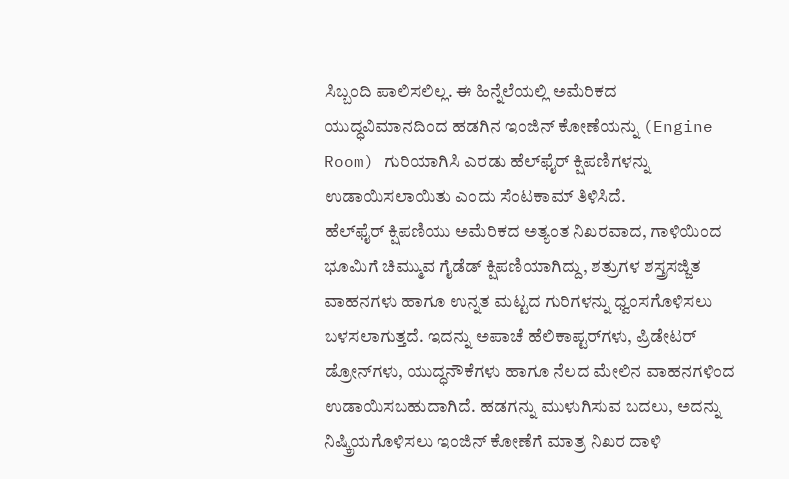ಸಿಬ್ಬಂದಿ ಪಾಲಿಸಲಿಲ್ಲ. ಈ ಹಿನ್ನೆಲೆಯಲ್ಲಿ ಅಮೆರಿಕದ ಯುದ್ಧವಿಮಾನದಿಂದ ಹಡಗಿನ ಇಂಜಿನ್ ಕೋಣೆಯನ್ನು (Engine Room) ಗುರಿಯಾಗಿಸಿ ಎರಡು ಹೆಲ್‌ಫೈರ್ ಕ್ಷಿಪಣಿಗಳನ್ನು ಉಡಾಯಿಸಲಾಯಿತು ಎಂದು ಸೆಂಟಕಾಮ್ ತಿಳಿಸಿದೆ.
ಹೆಲ್‌ಫೈರ್ ಕ್ಷಿಪಣಿಯು ಅಮೆರಿಕದ ಅತ್ಯಂತ ನಿಖರವಾದ, ಗಾಳಿಯಿಂದ ಭೂಮಿಗೆ ಚಿಮ್ಮುವ ಗೈಡೆಡ್ ಕ್ಷಿಪಣಿಯಾಗಿದ್ದು, ಶತ್ರುಗಳ ಶಸ್ತ್ರಸಜ್ಜಿತ ವಾಹನಗಳು ಹಾಗೂ ಉನ್ನತ ಮಟ್ಟದ ಗುರಿಗಳನ್ನು ಧ್ವಂಸಗೊಳಿಸಲು ಬಳಸಲಾಗುತ್ತದೆ. ಇದನ್ನು ಅಪಾಚೆ ಹೆಲಿಕಾಪ್ಟರ್‌ಗಳು, ಪ್ರಿಡೇಟರ್ ಡ್ರೋನ್‌ಗಳು, ಯುದ್ಧನೌಕೆಗಳು ಹಾಗೂ ನೆಲದ ಮೇಲಿನ ವಾಹನಗಳಿಂದ ಉಡಾಯಿಸಬಹುದಾಗಿದೆ. ಹಡಗನ್ನು ಮುಳುಗಿಸುವ ಬದಲು, ಅದನ್ನು ನಿಷ್ಕ್ರಿಯಗೊಳಿಸಲು ಇಂಜಿನ್ ಕೋಣೆಗೆ ಮಾತ್ರ ನಿಖರ ದಾಳಿ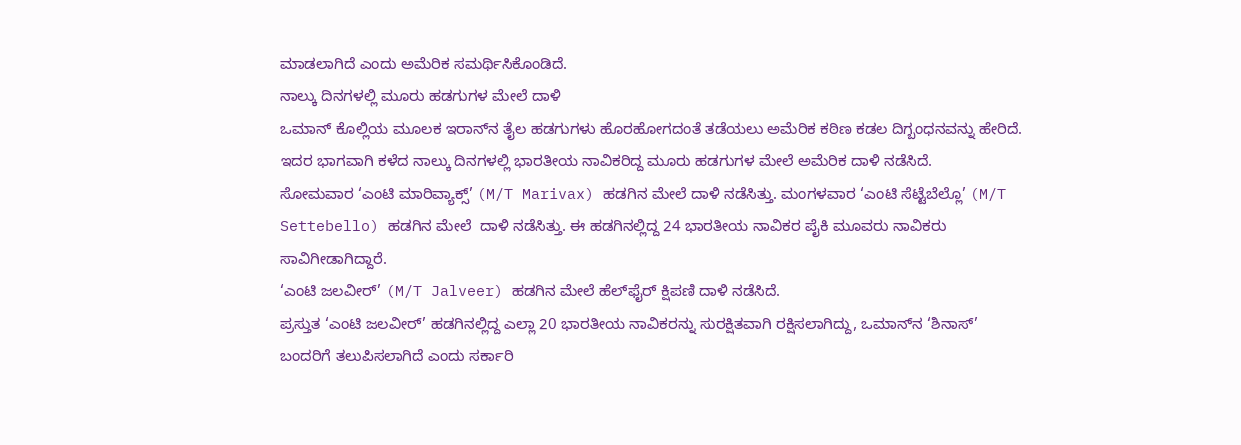ಮಾಡಲಾಗಿದೆ ಎಂದು ಅಮೆರಿಕ ಸಮರ್ಥಿಸಿಕೊಂಡಿದೆ.
ನಾಲ್ಕು ದಿನಗಳಲ್ಲಿ ಮೂರು ಹಡಗುಗಳ ಮೇಲೆ ದಾಳಿ
ಒಮಾನ್ ಕೊಲ್ಲಿಯ ಮೂಲಕ ಇರಾನ್‌ನ ತೈಲ ಹಡಗುಗಳು ಹೊರಹೋಗದಂತೆ ತಡೆಯಲು ಅಮೆರಿಕ ಕಠಿಣ ಕಡಲ ದಿಗ್ಬಂಧನವನ್ನು ಹೇರಿದೆ. ಇದರ ಭಾಗವಾಗಿ ಕಳೆದ ನಾಲ್ಕು ದಿನಗಳಲ್ಲಿ ಭಾರತೀಯ ನಾವಿಕರಿದ್ದ ಮೂರು ಹಡಗುಗಳ ಮೇಲೆ ಅಮೆರಿಕ ದಾಳಿ ನಡೆಸಿದೆ.
ಸೋಮವಾರ ‘ಎಂಟಿ ಮಾರಿವ್ಯಾಕ್ಸ್’ (M/T Marivax) ಹಡಗಿನ ಮೇಲೆ ದಾಳಿ ನಡೆಸಿತ್ತು. ಮಂಗಳವಾರ ‘ಎಂಟಿ ಸೆಟ್ಟೆಬೆಲ್ಲೊ’ (M/T Settebello) ಹಡಗಿನ ಮೇಲೆ  ದಾಳಿ ನಡೆಸಿತ್ತು. ಈ ಹಡಗಿನಲ್ಲಿದ್ದ 24 ಭಾರತೀಯ ನಾವಿಕರ ಪೈಕಿ ಮೂವರು ನಾವಿಕರು ಸಾವಿಗೀಡಾಗಿದ್ದಾರೆ.
‘ಎಂಟಿ ಜಲವೀರ್’ (M/T Jalveer) ಹಡಗಿನ ಮೇಲೆ ಹೆಲ್‌ಫೈರ್ ಕ್ಷಿಪಣಿ ದಾಳಿ ನಡೆಸಿದೆ.
ಪ್ರಸ್ತುತ ‘ಎಂಟಿ ಜಲವೀರ್’ ಹಡಗಿನಲ್ಲಿದ್ದ ಎಲ್ಲಾ 20 ಭಾರತೀಯ ನಾವಿಕರನ್ನು ಸುರಕ್ಷಿತವಾಗಿ ರಕ್ಷಿಸಲಾಗಿದ್ದು, ಒಮಾನ್‌ನ ‘ಶಿನಾಸ್’ ಬಂದರಿಗೆ ತಲುಪಿಸಲಾಗಿದೆ ಎಂದು ಸರ್ಕಾರಿ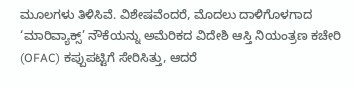ಮೂಲಗಳು ತಿಳಿಸಿವೆ. ವಿಶೇಷವೆಂದರೆ, ಮೊದಲು ದಾಳಿಗೊಳಗಾದ ‘ಮಾರಿವ್ಯಾಕ್ಸ್’ ನೌಕೆಯನ್ನು ಅಮೆರಿಕದ ವಿದೇಶಿ ಆಸ್ತಿ ನಿಯಂತ್ರಣ ಕಚೇರಿ (OFAC) ಕಪ್ಪುಪಟ್ಟಿಗೆ ಸೇರಿಸಿತ್ತು, ಆದರೆ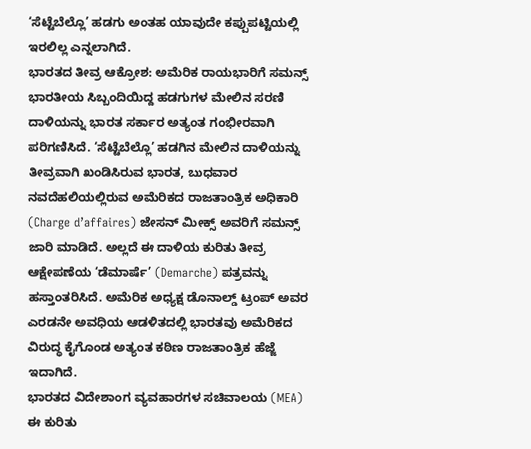‘ಸೆಟ್ಟೆಬೆಲ್ಲೊ’ ಹಡಗು ಅಂತಹ ಯಾವುದೇ ಕಪ್ಪುಪಟ್ಟಿಯಲ್ಲಿ ಇರಲಿಲ್ಲ ಎನ್ನಲಾಗಿದೆ.
ಭಾರತದ ತೀವ್ರ ಆಕ್ರೋಶ: ಅಮೆರಿಕ ರಾಯಭಾರಿಗೆ ಸಮನ್ಸ್
ಭಾರತೀಯ ಸಿಬ್ಬಂದಿಯಿದ್ದ ಹಡಗುಗಳ ಮೇಲಿನ ಸರಣಿ ದಾಳಿಯನ್ನು ಭಾರತ ಸರ್ಕಾರ ಅತ್ಯಂತ ಗಂಭೀರವಾಗಿ ಪರಿಗಣಿಸಿದೆ. ‘ಸೆಟ್ಟೆಬೆಲ್ಲೊ’ ಹಡಗಿನ ಮೇಲಿನ ದಾಳಿಯನ್ನು ತೀವ್ರವಾಗಿ ಖಂಡಿಸಿರುವ ಭಾರತ, ಬುಧವಾರ ನವದೆಹಲಿಯಲ್ಲಿರುವ ಅಮೆರಿಕದ ರಾಜತಾಂತ್ರಿಕ ಅಧಿಕಾರಿ (Charge d’affaires) ಜೇಸನ್ ಮೀಕ್ಸ್ ಅವರಿಗೆ ಸಮನ್ಸ್ ಜಾರಿ ಮಾಡಿದೆ. ಅಲ್ಲದೆ ಈ ದಾಳಿಯ ಕುರಿತು ತೀವ್ರ ಆಕ್ಷೇಪಣೆಯ ‘ಡೆಮಾರ್ಷೆ’ (Demarche) ಪತ್ರವನ್ನು ಹಸ್ತಾಂತರಿಸಿದೆ. ಅಮೆರಿಕ ಅಧ್ಯಕ್ಷ ಡೊನಾಲ್ಡ್ ಟ್ರಂಪ್ ಅವರ ಎರಡನೇ ಅವಧಿಯ ಆಡಳಿತದಲ್ಲಿ ಭಾರತವು ಅಮೆರಿಕದ ವಿರುದ್ಧ ಕೈಗೊಂಡ ಅತ್ಯಂತ ಕಠಿಣ ರಾಜತಾಂತ್ರಿಕ ಹೆಜ್ಜೆ ಇದಾಗಿದೆ.
ಭಾರತದ ವಿದೇಶಾಂಗ ವ್ಯವಹಾರಗಳ ಸಚಿವಾಲಯ (MEA) ಈ ಕುರಿತು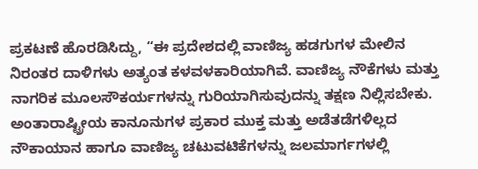ಪ್ರಕಟಣೆ ಹೊರಡಿಸಿದ್ದು, “ಈ ಪ್ರದೇಶದಲ್ಲಿ ವಾಣಿಜ್ಯ ಹಡಗುಗಳ ಮೇಲಿನ ನಿರಂತರ ದಾಳಿಗಳು ಅತ್ಯಂತ ಕಳವಳಕಾರಿಯಾಗಿವೆ. ವಾಣಿಜ್ಯ ನೌಕೆಗಳು ಮತ್ತು ನಾಗರಿಕ ಮೂಲಸೌಕರ್ಯಗಳನ್ನು ಗುರಿಯಾಗಿಸುವುದನ್ನು ತಕ್ಷಣ ನಿಲ್ಲಿಸಬೇಕು. ಅಂತಾರಾಷ್ಟ್ರೀಯ ಕಾನೂನುಗಳ ಪ್ರಕಾರ ಮುಕ್ತ ಮತ್ತು ಅಡೆತಡೆಗಳಿಲ್ಲದ ನೌಕಾಯಾನ ಹಾಗೂ ವಾಣಿಜ್ಯ ಚಟುವಟಿಕೆಗಳನ್ನು ಜಲಮಾರ್ಗಗಳಲ್ಲಿ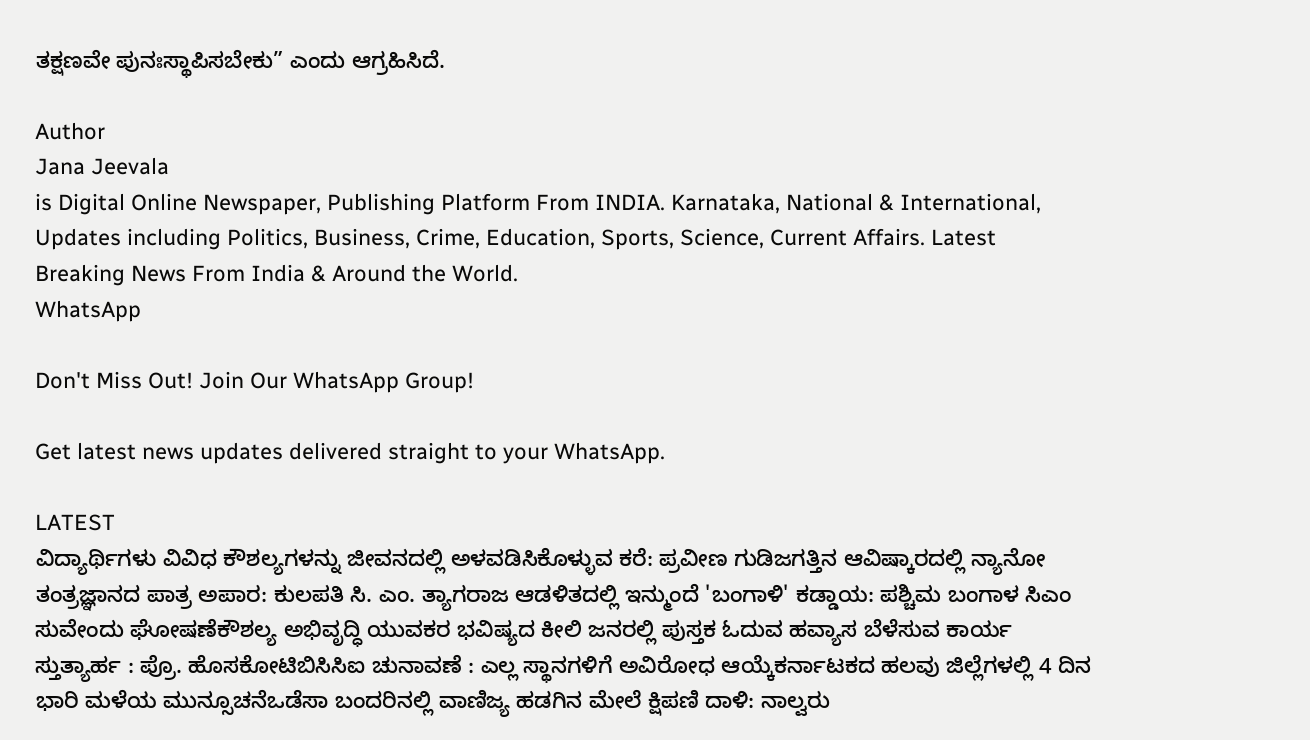ತಕ್ಷಣವೇ ಪುನಃಸ್ಥಾಪಿಸಬೇಕು” ಎಂದು ಆಗ್ರಹಿಸಿದೆ.

Author
Jana Jeevala
is Digital Online Newspaper, Publishing Platform From INDIA. Karnataka, National & International, Updates including Politics, Business, Crime, Education, Sports, Science, Current Affairs. Latest Breaking News From India & Around the World.
WhatsApp

Don't Miss Out! Join Our WhatsApp Group!

Get latest news updates delivered straight to your WhatsApp.

LATEST
ವಿದ್ಯಾರ್ಥಿಗಳು ವಿವಿಧ ಕೌಶಲ್ಯಗಳನ್ನು ಜೀವನದಲ್ಲಿ ಅಳವಡಿಸಿಕೊಳ್ಳುವ ಕರೆ: ಪ್ರವೀಣ ಗುಡಿಜಗತ್ತಿನ ಆವಿಷ್ಕಾರದಲ್ಲಿ ನ್ಯಾನೋ ತಂತ್ರಜ್ಞಾನದ ಪಾತ್ರ ಅಪಾರ: ಕುಲಪತಿ ಸಿ. ಎಂ. ತ್ಯಾಗರಾಜ ಆಡಳಿತದಲ್ಲಿ ಇನ್ಮುಂದೆ 'ಬಂಗಾಳಿ' ಕಡ್ಡಾಯ: ಪಶ್ಚಿಮ ಬಂಗಾಳ ಸಿಎಂ ಸುವೇಂದು ಘೋಷಣೆಕೌಶಲ್ಯ ಅಭಿವೃದ್ಧಿ ಯುವಕರ ಭವಿಷ್ಯದ ಕೀಲಿ ಜನರಲ್ಲಿ ಪುಸ್ತಕ ಓದುವ ಹವ್ಯಾಸ ಬೆಳೆಸುವ ಕಾರ್ಯ ಸ್ತುತ್ಯಾರ್ಹ : ಪ್ರೊ. ಹೊಸಕೋಟಿಬಿಸಿಸಿಐ ಚುನಾವಣೆ : ಎಲ್ಲ ಸ್ಥಾನಗಳಿಗೆ ಅವಿರೋಧ ಆಯ್ಕೆಕರ್ನಾಟಕದ ಹಲವು ಜಿಲ್ಲೆಗಳಲ್ಲಿ 4 ದಿನ ಭಾರಿ ಮಳೆಯ ಮುನ್ಸೂಚನೆಒಡೆಸಾ ಬಂದರಿನಲ್ಲಿ ವಾಣಿಜ್ಯ ಹಡಗಿನ ಮೇಲೆ ಕ್ಷಿಪಣಿ ದಾಳಿ: ನಾಲ್ವರು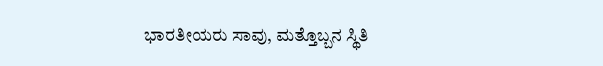ಭಾರತೀಯರು ಸಾವು, ಮತ್ತೊಬ್ಬನ ಸ್ಥಿತಿ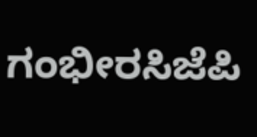ಗಂಭೀರಸಿಜೆಪಿ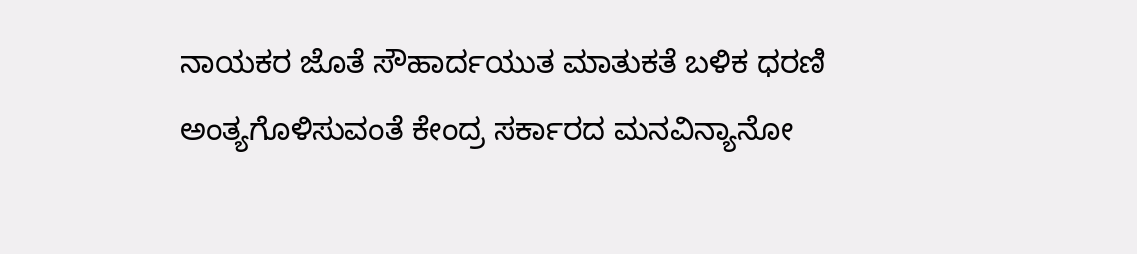ನಾಯಕರ ಜೊತೆ ಸೌಹಾರ್ದಯುತ ಮಾತುಕತೆ ಬಳಿಕ ಧರಣಿ ಅಂತ್ಯಗೊಳಿಸುವಂತೆ ಕೇಂದ್ರ ಸರ್ಕಾರದ ಮನವಿನ್ಯಾನೋ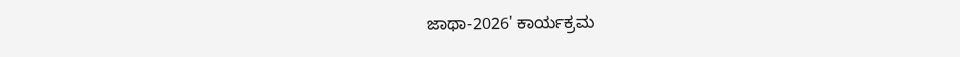ಜಾಥಾ-2026' ಕಾರ್ಯಕ್ರಮ